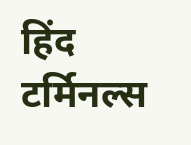हिंद टर्मिनल्स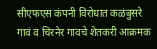सीएफएस कंपनी विरोधात कळंबुसरे गावं व चिरनेर गावचे शेतकरी आक्रमक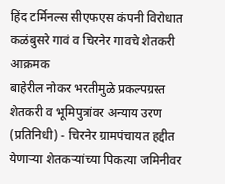हिंद टर्मिनल्स सीएफएस कंपनी विरोधात कळंबुसरे गावं व चिरनेर गावचे शेतकरी आक्रमक
बाहेरील नोकर भरतीमुळे प्रकल्पग्रस्त शेतकरी व भूमिपुत्रांवर अन्याय उरण (प्रतिनिधी) - चिरनेर ग्रामपंचायत हद्दीत येणाऱ्या शेतकऱ्यांच्या पिकत्या जमिनीवर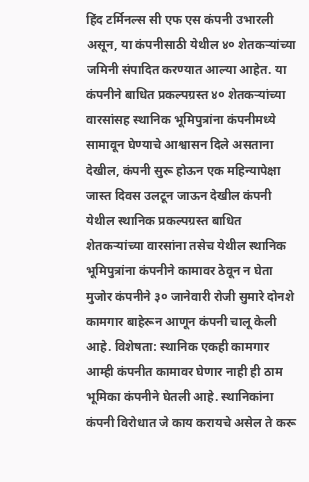हिंद टर्मिनल्स सी एफ एस कंपनी उभारली असून, या कंपनीसाठी येथील ४० शेतकऱ्यांच्या जमिनी संपादित करण्यात आल्या आहेत. या कंपनीने बाधित प्रकल्पग्रस्त ४० शेतकऱ्यांच्या वारसांसह स्थानिक भूमिपुत्रांना कंपनीमध्ये सामावून घेण्याचे आश्वासन दिले असताना देखील, कंपनी सुरू होऊन एक महिन्यापेक्षा जास्त दिवस उलटून जाऊन देखील कंपनी येथील स्थानिक प्रकल्पग्रस्त बाधित शेतकऱ्यांच्या वारसांना तसेच येथील स्थानिक भूमिपुत्रांना कंपनीने कामावर ठेवून न घेता मुजोर कंपनीने ३० जानेवारी रोजी सुमारे दोनशे कामगार बाहेरून आणून कंपनी चालू केली आहे. विशेषता: स्थानिक एकही कामगार आम्ही कंपनीत कामावर घेणार नाही ही ठाम भूमिका कंपनीने घेतली आहे. स्थानिकांना कंपनी विरोधात जे काय करायचे असेल ते करू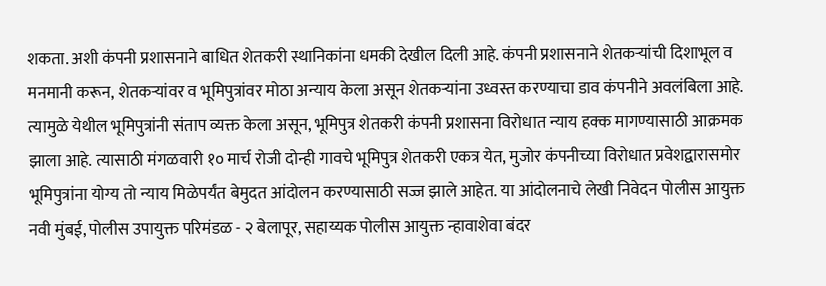शकता. अशी कंपनी प्रशासनाने बाधित शेतकरी स्थानिकांना धमकी देखील दिली आहे. कंपनी प्रशासनाने शेतकऱ्यांची दिशाभूल व मनमानी करून, शेतकऱ्यांवर व भूमिपुत्रांवर मोठा अन्याय केला असून शेतकऱ्यांना उध्वस्त करण्याचा डाव कंपनीने अवलंबिला आहे. त्यामुळे येथील भूमिपुत्रांनी संताप व्यक्त केला असून, भूमिपुत्र शेतकरी कंपनी प्रशासना विरोधात न्याय हक्क मागण्यासाठी आक्रमक झाला आहे. त्यासाठी मंगळवारी १० मार्च रोजी दोन्ही गावचे भूमिपुत्र शेतकरी एकत्र येत, मुजोर कंपनीच्या विरोधात प्रवेशद्वारासमोर भूमिपुत्रांना योग्य तो न्याय मिळेपर्यंत बेमुदत आंदोलन करण्यासाठी सज्ज झाले आहेत. या आंदोलनाचे लेखी निवेदन पोलीस आयुक्त नवी मुंबई, पोलीस उपायुक्त परिमंडळ - २ बेलापूर, सहाय्यक पोलीस आयुक्त न्हावाशेवा बंदर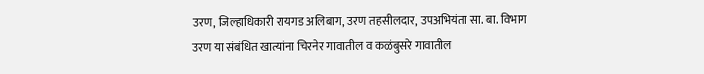उरण, जिल्हाधिकारी रायगड अलिबाग, उरण तहसीलदार, उपअभियंता सा. बा. विभाग उरण या संबंधित खात्यांना चिरनेर गावातील व कळंबुसरे गावातील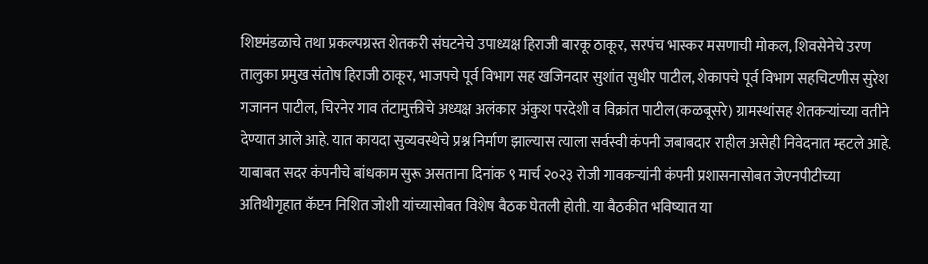शिष्टमंडळाचे तथा प्रकल्पग्रस्त शेतकरी संघटनेचे उपाध्यक्ष हिराजी बारकू ठाकूर, सरपंच भास्कर मसणाची मोकल, शिवसेनेचे उरण तालुका प्रमुख संतोष हिराजी ठाकूर, भाजपचे पूर्व विभाग सह खजिनदार सुशांत सुधीर पाटील, शेकापचे पूर्व विभाग सहचिटणीस सुरेश गजानन पाटील, चिरनेर गाव तंटामुक्तीचे अध्यक्ष अलंकार अंकुश परदेशी व विक्रांत पाटील(कळबूसरे) ग्रामस्थांसह शेतकऱ्यांच्या वतीने देण्यात आले आहे. यात कायदा सुव्यवस्थेचे प्रश्न निर्माण झाल्यास त्याला सर्वस्वी कंपनी जबाबदार राहील असेही निवेदनात म्हटले आहे. याबाबत सदर कंपनीचे बांधकाम सुरू असताना दिनांक ९ मार्च २०२३ रोजी गावकऱ्यांनी कंपनी प्रशासनासोबत जेएनपीटीच्या अतिथीगृहात कॅप्टन निशित जोशी यांच्यासोबत विशेष बैठक घेतली होती. या बैठकीत भविष्यात या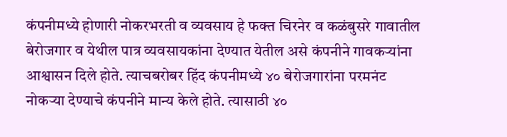कंपनीमध्ये होणारी नोकरभरती व व्यवसाय हे फक्त चिरनेर व कळंबुसरे गावातील बेरोजगार व येथील पात्र व्यवसायकांना देण्यात येतील असे कंपनीने गावकऱ्यांना आश्वासन दिले होते. त्याचबरोबर हिंद कंपनीमध्ये ४० बेरोजगारांना परमनंट नोकऱ्या देण्याचे कंपनीने मान्य केले होते. त्यासाठी ४०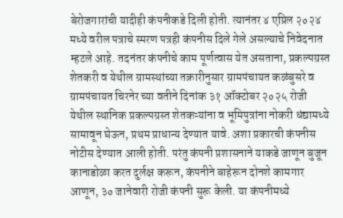बेरोजगारांची यादीही कंपनीकडे दिली होती. त्यानंतर ४ एप्रिल २०२४ मध्ये वरील पत्राचे स्मरण पत्रही कंपनीस दिले गेले असल्याचे निवेदनात म्हटले आहे. तदनंतर कंपनीचे काम पूर्णत्वास येत असताना, प्रकल्पग्रस्त शेतकरी व येथील ग्रामस्थांच्या तक्रारीनुसार ग्रामपंचायत कळंबुसरे व ग्रामपंचायत चिरनेर च्या वतीने दिनांक ३१ ऑक्टोबर २०२५ रोजी येथील स्थानिक प्रकल्पग्रस्त शेतकऱ्यांना व भूमिपुत्रांना नोकरी धंद्यामध्ये सामावून घेऊन, प्रथम प्राधान्य देण्यात यावे. अशा प्रकारची कंपनीस नोटीस देण्यात आली होती. परंतु कंपनी प्रशासनाने याकडे जाणून बुजून कानाडोळा करत दुर्लक्ष करून, कंपनीने बाहेरून दोनशे कामगार आणून, ३० जानेवारी रोजी कंपनी सुरू केली. या कंपनीमध्ये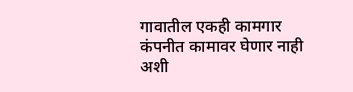गावातील एकही कामगार कंपनीत कामावर घेणार नाही अशी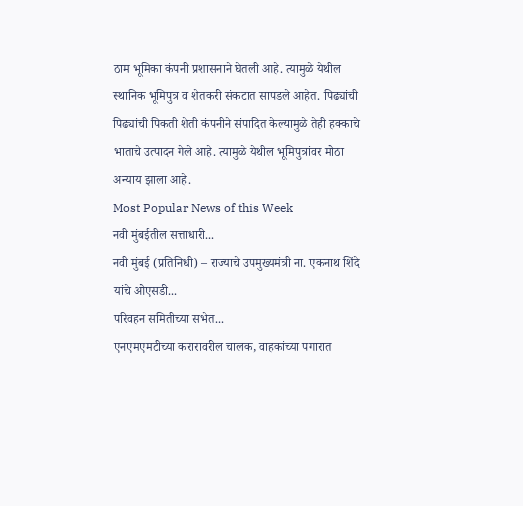ठाम भूमिका कंपनी प्रशासनाने घेतली आहे. त्यामुळे येथील स्थानिक भूमिपुत्र व शेतकरी संकटात सापडले आहेत. पिढ्यांची पिढ्यांची पिकती शेती कंपनीने संपादित केल्यामुळे तेही हक्काचे भाताचे उत्पादन गेले आहे. त्यामुळे येथील भूमिपुत्रांवर मोठा अन्याय झाला आहे.
Most Popular News of this Week
नवी मुंबईतील सत्ताधारी...
नवी मुंबई (प्रतिनिधी) – राज्याचे उपमुख्यमंत्री ना. एकनाथ शिंदे यांचे ओएसडी...
परिवहन समितीच्या सभेत...
एनएमएमटीच्या करारावरील चालक, वाहकांच्या पगारात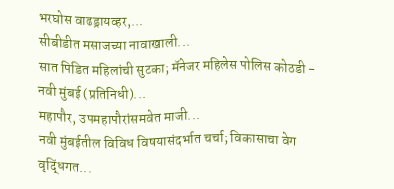भरघोस वाढड्रायव्हर,...
सीबीडीत मसाजच्या नावाखाली...
सात पिडित महिलांची सुटका; मॅनेजर महिलेस पोलिस कोठडी - नवी मुंबई (प्रतिनिधी)...
महापौर, उपमहापौरांसमवेत माजी...
नवी मुंबईतील विविध विषयासंदर्भात चर्चा; विकासाचा वेग वृद्धिंगत...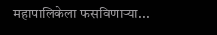महापालिकेला फसविणाऱ्या...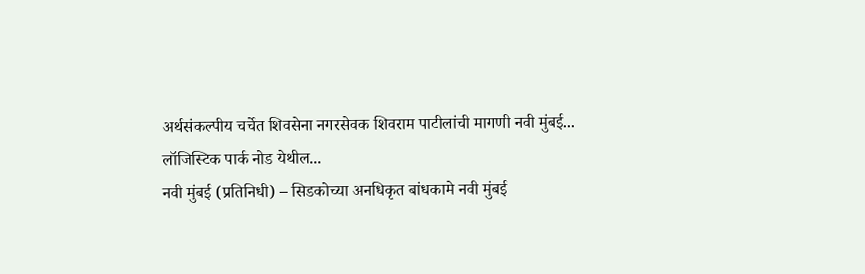अर्थसंकल्पीय चर्चेत शिवसेना नगरसेवक शिवराम पाटीलांची मागणी नवी मुंबई...
लॉजिस्टिक पार्क नोड येथील...
नवी मुंबई (प्रतिनिधी) – सिडकोच्या अनधिकृत बांधकामे नवी मुंबई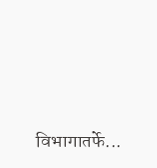विभागातर्फे...